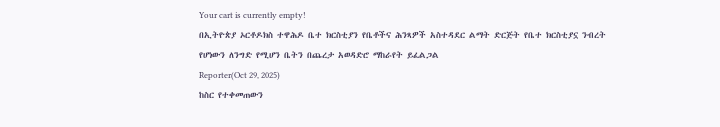Your cart is currently empty!
በኢትዮጵያ ኦርቶዶክስ ተዋሕዶ ቤተ ክርስቲያን የቤቶችና ሕንጻዎች አስተዳደር ልማት ድርጅት የቤተ ክርስቲያኗ ንብረት የሆነውን ለንግድ የሚሆን ቤትን በጨረታ አወዳድሮ ማከራየት ይፈልጋል
Reporter(Oct 29, 2025)
ከስር የተቀመጠውን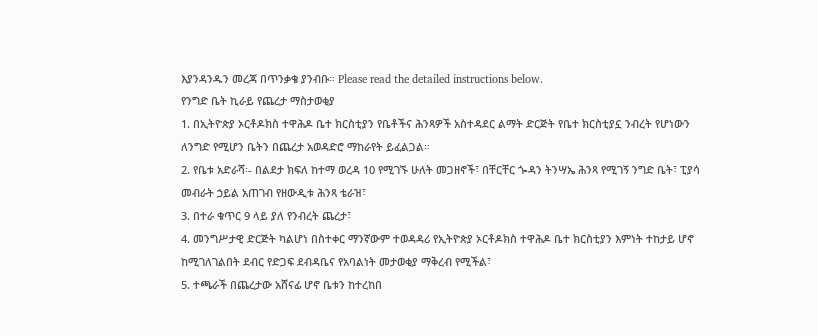እያንዳንዱን መረጃ በጥንቃቄ ያንብቡ። Please read the detailed instructions below.
የንግድ ቤት ኪራይ የጨረታ ማስታወቂያ
1. በኢትዮጵያ ኦርቶዶክስ ተዋሕዶ ቤተ ክርስቲያን የቤቶችና ሕንጻዎች አስተዳደር ልማት ድርጅት የቤተ ክርስቲያኗ ንብረት የሆነውን ለንግድ የሚሆን ቤትን በጨረታ አወዳድሮ ማከራየት ይፈልጋል።
2. የቤቱ አድራሻ፡- በልደታ ክፍለ ከተማ ወረዳ 10 የሚገኙ ሁለት መጋዘኖች፣ በቸርቸር ጐዳን ትንሣኤ ሕንጻ የሚገኝ ንግድ ቤት፣ ፒያሳ መብራት ኃይል አጠገብ የዘውዲቱ ሕንጻ ቴራዝ፣
3. በተራ ቁጥር 9 ላይ ያለ የንብረት ጨረታ፣
4. መንግሥታዊ ድርጅት ካልሆነ በስተቀር ማንኛውም ተወዳዳሪ የኢትዮጵያ ኦርቶዶክስ ተዋሕዶ ቤተ ክርስቲያን እምነት ተከታይ ሆኖ ከሚገለገልበት ደብር የድጋፍ ደብዳቤና የአባልነት መታወቂያ ማቅረብ የሚችል፣
5. ተጫራች በጨረታው አሸናፊ ሆኖ ቤቱን ከተረከበ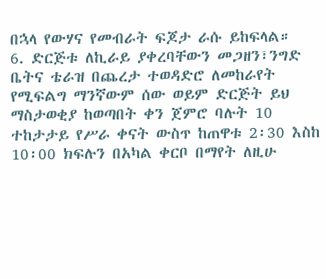በኋላ የውሃና የመብራት ፍጆታ ራሱ ይከፍላል።
6. ድርጅቱ ለኪራይ ያቀረባቸውን መጋዘን፣ንግድ ቤትና ቴራዝ በጨረታ ተወዳድሮ ለመከራየት የሚፍልግ ማንኛውም ሰው ወይም ድርጅት ይህ ማስታወቂያ ከወጣበት ቀን ጀምሮ ባሉት 10 ተከታታይ የሥራ ቀናት ውስጥ ከጠዋቱ 2፡30 እስከ 10፡00 ክፍሉን በአካል ቀርቦ በማየት ለዚሁ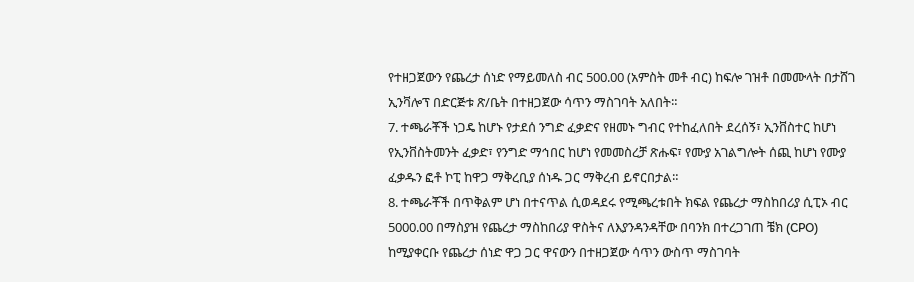የተዘጋጀውን የጨረታ ሰነድ የማይመለስ ብር 500.00 (አምስት መቶ ብር) ከፍሎ ገዝቶ በመሙላት በታሸገ ኢንቫሎፕ በድርጅቱ ጽ/ቤት በተዘጋጀው ሳጥን ማስገባት አለበት።
7. ተጫራቾች ነጋዴ ከሆኑ የታደሰ ንግድ ፈቃድና የዘመኑ ግብር የተከፈለበት ደረሰኝ፣ ኢንቨስተር ከሆነ የኢንቨስትመንት ፈቃድ፣ የንግድ ማኅበር ከሆነ የመመስረቻ ጽሑፍ፣ የሙያ አገልግሎት ሰጪ ከሆነ የሙያ ፈቃዱን ፎቶ ኮፒ ከዋጋ ማቅረቢያ ሰነዱ ጋር ማቅረብ ይኖርበታል።
8. ተጫራቾች በጥቅልም ሆነ በተናጥል ሲወዳደሩ የሚጫረቱበት ክፍል የጨረታ ማስከበሪያ ሲፒኦ ብር 5000.00 በማስያዝ የጨረታ ማስከበሪያ ዋስትና ለእያንዳንዳቸው በባንክ በተረጋገጠ ቼክ (CPO) ከሚያቀርቡ የጨረታ ሰነድ ዋጋ ጋር ዋናውን በተዘጋጀው ሳጥን ውስጥ ማስገባት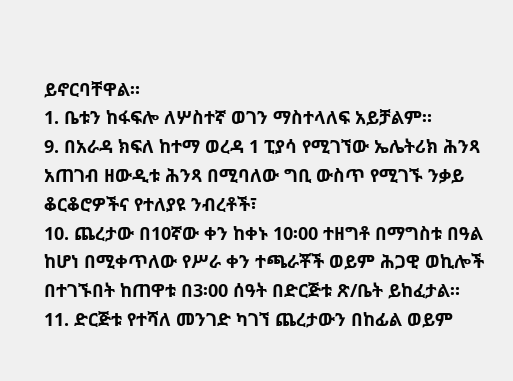ይኖርባቸዋል።
1. ቤቱን ከፋፍሎ ለሦስተኛ ወገን ማስተላለፍ አይቻልም።
9. በአራዳ ክፍለ ከተማ ወረዳ 1 ፒያሳ የሚገኘው ኤሌትሪክ ሕንጻ አጠገብ ዘውዲቱ ሕንጻ በሚባለው ግቢ ውስጥ የሚገኙ ንቃይ ቆርቆሮዎችና የተለያዩ ንብረቶች፣
10. ጨረታው በ10ኛው ቀን ከቀኑ 10፡00 ተዘግቶ በማግስቱ በዓል ከሆነ በሚቀጥለው የሥራ ቀን ተጫራቾች ወይም ሕጋዊ ወኪሎች በተገኙበት ከጠዋቱ በ3፡00 ሰዓት በድርጅቱ ጽ/ቤት ይከፈታል።
11. ድርጅቱ የተሻለ መንገድ ካገኘ ጨረታውን በከፊል ወይም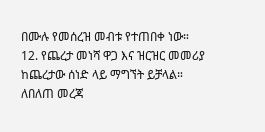በሙሉ የመሰረዝ መብቱ የተጠበቀ ነው።
12. የጨረታ መነሻ ዋጋ እና ዝርዝር መመሪያ ከጨረታው ሰነድ ላይ ማግኘት ይቻላል።
ለበለጠ መረጃ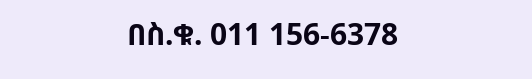በስ.ቁ. 011 156-6378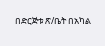በድርጅቱ ጽ/ቤት በአካል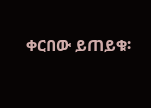ቀርበው ይጠይቁ፡